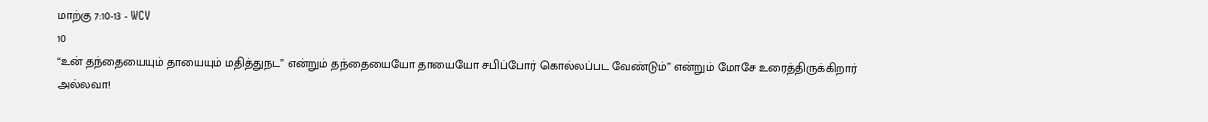மாற்கு 7:10-13 - WCV
10
“உன் தந்தையையும் தாயையும் மதித்துநட” என்றும் தந்தையையோ தாயையோ சபிப்போர் கொல்லப்பட வேண்டும்” என்றும் மோசே உரைத்திருக்கிறார் அல்லவா!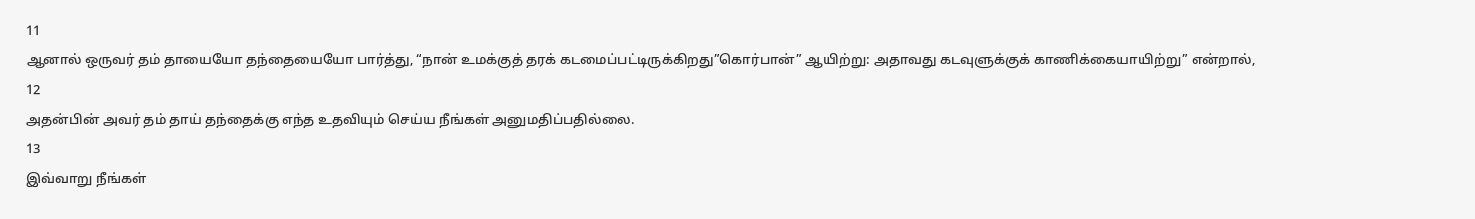11
ஆனால் ஒருவர் தம் தாயையோ தந்தையையோ பார்த்து, “நான் உமக்குத் தரக் கடமைப்பட்டிருக்கிறது”கொர்பான்” ஆயிற்று: அதாவது கடவுளுக்குக் காணிக்கையாயிற்று” என்றால்,
12
அதன்பின் அவர் தம் தாய் தந்தைக்கு எந்த உதவியும் செய்ய நீங்கள் அனுமதிப்பதில்லை.
13
இவ்வாறு நீங்கள்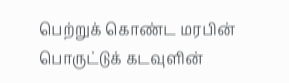பெற்றுக் கொண்ட மரபின் பொருட்டுக் கடவுளின்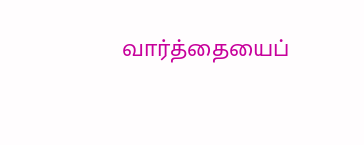வார்த்தையைப்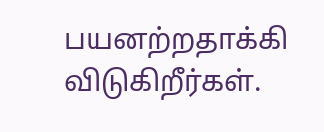பயனற்றதாக்கி விடுகிறீர்கள்.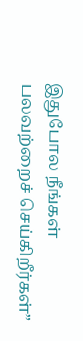இதுபோல நீங்கள் பலவற்றைச் செய்கிறீர்கள்”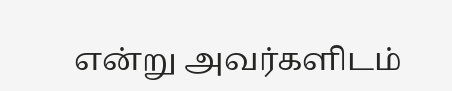என்று அவர்களிடம்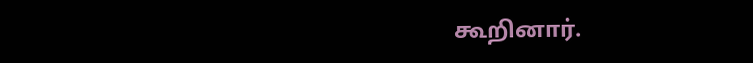கூறினார்.